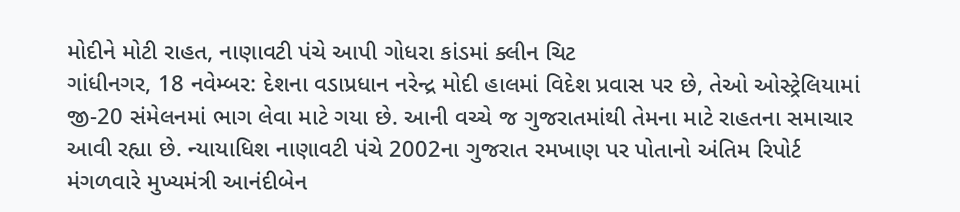મોદીને મોટી રાહત, નાણાવટી પંચે આપી ગોધરા કાંડમાં ક્લીન ચિટ
ગાંધીનગર, 18 નવેમ્બર: દેશના વડાપ્રધાન નરેન્દ્ર મોદી હાલમાં વિદેશ પ્રવાસ પર છે, તેઓ ઓસ્ટ્રેલિયામાં જી-20 સંમેલનમાં ભાગ લેવા માટે ગયા છે. આની વચ્ચે જ ગુજરાતમાંથી તેમના માટે રાહતના સમાચાર આવી રહ્યા છે. ન્યાયાધિશ નાણાવટી પંચે 2002ના ગુજરાત રમખાણ પર પોતાનો અંતિમ રિપોર્ટ મંગળવારે મુખ્યમંત્રી આનંદીબેન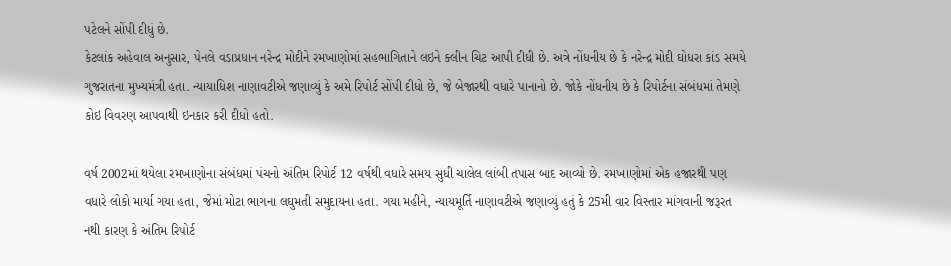પટેલને સોંપી દીધું છે.
કેટલાંક અહેવાલ અનુસાર, પેનલે વડાપ્રધાન નરેન્દ્ર મોદીને રમખાણોમાં સહભાગિતાને લઇને ક્લીન ચિટ આપી દીધી છે. અત્રે નોંધનીય છે કે નરેન્દ્ર મોદી ઘોધરા કાંડ સમયે ગુજરાતના મુખ્યમંત્રી હતા. ન્યાયાધિશ નાણાવટીએ જણાવ્યું કે અમે રિપોર્ટ સોંપી દીધો છે, જે બેજારથી વધારે પાનાનો છે. જોકે નોંધનીય છે કે રિપોર્ટના સંબંધમાં તેમણે કોઇ વિવરણ આપવાથી ઇનકાર કરી દીધો હતો.

વર્ષ 2002માં થયેલા રમખાણોના સંબંધમાં પંચનો અંતિમ રિપોર્ટ 12 વર્ષથી વધારે સમય સુધી ચાલેલ લાંબી તપાસ બાદ આવ્યો છે. રમખાણોમાં એક હજારથી પણ વધારે લોકો માર્યા ગયા હતા, જેમાં મોટા ભાગના લઘુમતી સમુદાયના હતા. ગયા મહીને, ન્યાયમૂર્તિ નાણાવટીએ જણાવ્યું હતું કે 25મી વાર વિસ્તાર માંગવાની જરૂરત નથી કારણ કે અંતિમ રિપોર્ટ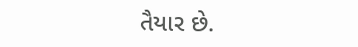તૈયાર છે.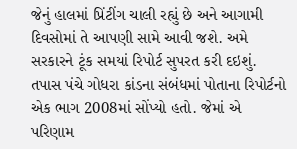જેનું હાલમાં પ્રિંટીંગ ચાલી રહ્યું છે અને આગામી દિવસોમાં તે આપણી સામે આવી જશે. અમે સરકારને ટૂંક સમયાં રિપોર્ટ સુપરત કરી દઇશું. તપાસ પંચે ગોધરા કાંડના સંબંધમાં પોતાના રિપોર્ટનો એક ભાગ 2008માં સોંપ્યો હતો. જેમાં એ પરિણામ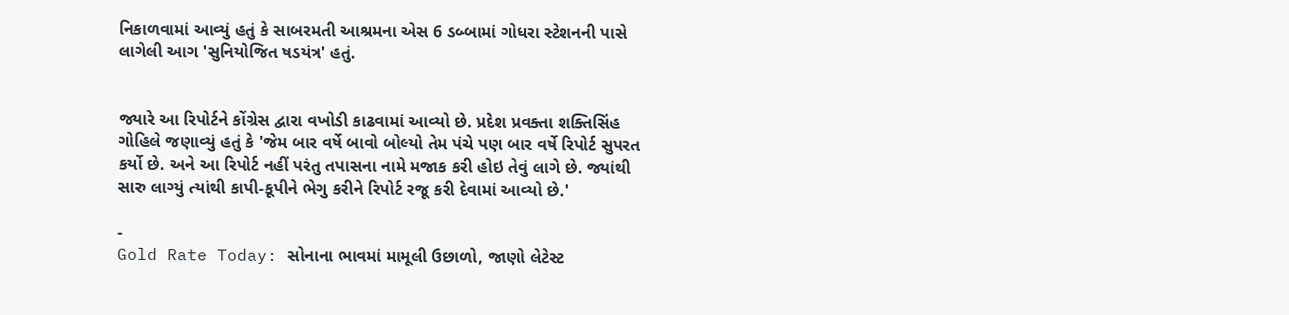નિકાળવામાં આવ્યું હતું કે સાબરમતી આશ્રમના એસ 6 ડબ્બામાં ગોધરા સ્ટેશનની પાસે લાગેલી આગ 'સુનિયોજિત ષડયંત્ર' હતું.


જ્યારે આ રિપોર્ટને કોંગ્રેસ દ્વારા વખોડી કાઢવામાં આવ્યો છે. પ્રદેશ પ્રવક્તા શક્તિસિંહ ગોહિલે જણાવ્યું હતું કે 'જેમ બાર વર્ષે બાવો બોલ્યો તેમ પંચે પણ બાર વર્ષે રિપોર્ટ સુપરત કર્યો છે. અને આ રિપોર્ટ નહીં પરંતુ તપાસના નામે મજાક કરી હોઇ તેવું લાગે છે. જ્યાંથી સારુ લાગ્યું ત્યાંથી કાપી-કૂપીને ભેગુ કરીને રિપોર્ટ રજૂ કરી દેવામાં આવ્યો છે.'

-
Gold Rate Today: સોનાના ભાવમાં મામૂલી ઉછાળો, જાણો લેટેસ્ટ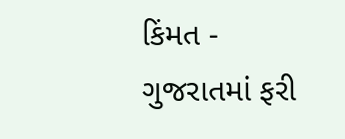કિંમત -
ગુજરાતમાં ફરી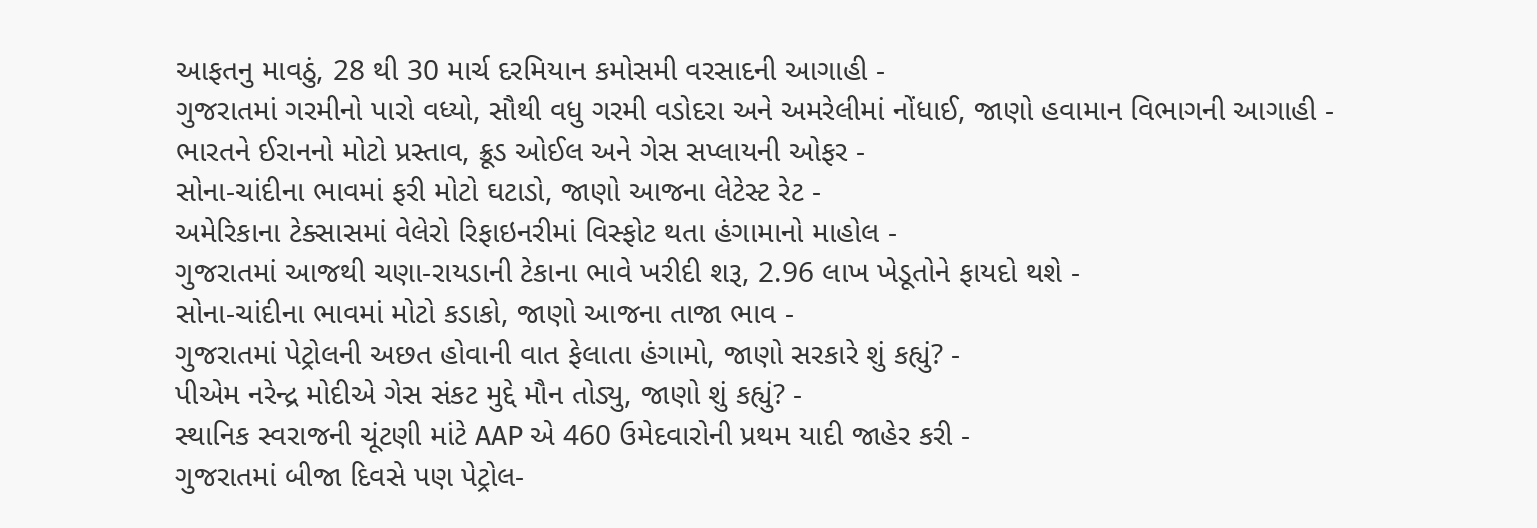આફતનુ માવઠું, 28 થી 30 માર્ચ દરમિયાન કમોસમી વરસાદની આગાહી -
ગુજરાતમાં ગરમીનો પારો વધ્યો, સૌથી વધુ ગરમી વડોદરા અને અમરેલીમાં નોંધાઈ, જાણો હવામાન વિભાગની આગાહી -
ભારતને ઈરાનનો મોટો પ્રસ્તાવ, ક્રૂડ ઓઈલ અને ગેસ સપ્લાયની ઓફર -
સોના-ચાંદીના ભાવમાં ફરી મોટો ઘટાડો, જાણો આજના લેટેસ્ટ રેટ -
અમેરિકાના ટેક્સાસમાં વેલેરો રિફાઇનરીમાં વિસ્ફોટ થતા હંગામાનો માહોલ -
ગુજરાતમાં આજથી ચણા-રાયડાની ટેકાના ભાવે ખરીદી શરૂ, 2.96 લાખ ખેડૂતોને ફાયદો થશે -
સોના-ચાંદીના ભાવમાં મોટો કડાકો, જાણો આજના તાજા ભાવ -
ગુજરાતમાં પેટ્રોલની અછત હોવાની વાત ફેલાતા હંગામો, જાણો સરકારે શું કહ્યું? -
પીએમ નરેન્દ્ર મોદીએ ગેસ સંકટ મુદ્દે મૌન તોડ્યુ, જાણો શું કહ્યું? -
સ્થાનિક સ્વરાજની ચૂંટણી માંટે AAP એ 460 ઉમેદવારોની પ્રથમ યાદી જાહેર કરી -
ગુજરાતમાં બીજા દિવસે પણ પેટ્રોલ-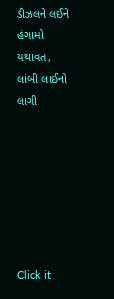ડીઝલને લઈને હંગામો યથાવત, લાંબી લાઈનો લાગી







Click it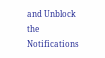and Unblock the Notifications